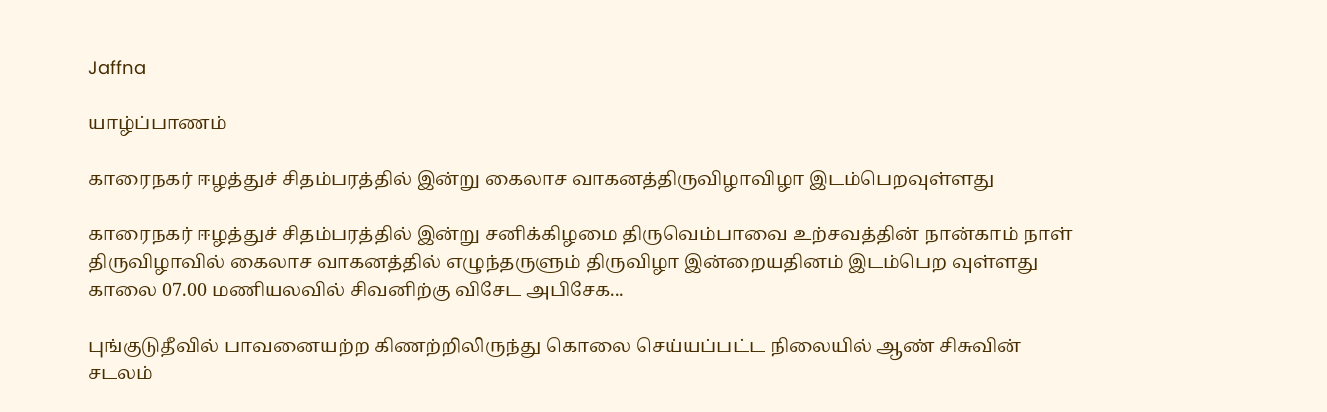Jaffna

யாழ்ப்பாணம்

காரைநகர் ஈழத்துச் சிதம்பரத்தில் இன்று கைலாச வாகனத்திருவிழாவிழா இடம்பெறவுள்ளது

காரைநகர் ஈழத்துச் சிதம்பரத்தில் இன்று சனிக்கிழமை திருவெம்பாவை உற்சவத்தின் நான்காம் நாள் திருவிழாவில் கைலாச வாகனத்தில் எழுந்தருளும் திருவிழா இன்றையதினம் இடம்பெற வுள்ளது காலை 07.00 மணியலவில் சிவனிற்கு விசேட அபிசேக...

புங்குடுதீவில் பாவனையற்ற கிணற்றிலிருந்து கொலை செய்யப்பட்ட நிலையில் ஆண் சிசுவின் சடலம்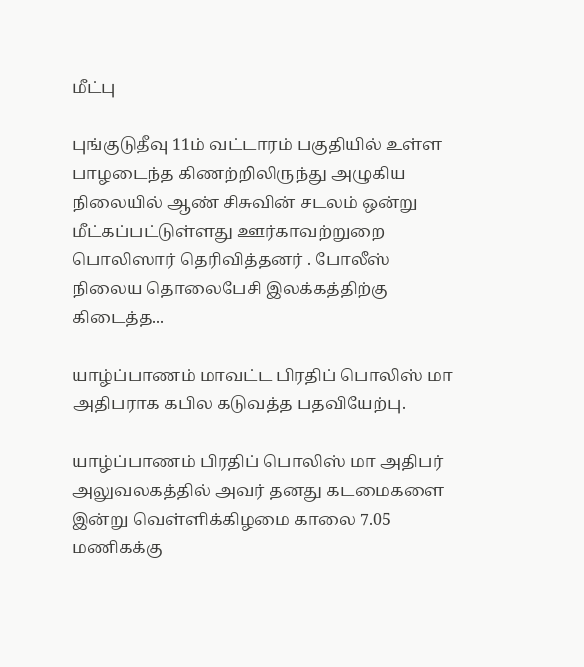மீட்பு

புங்குடுதீவு 11ம் வட்டாரம் பகுதியில் உள்ள பாழடைந்த கிணற்றிலிருந்து அழுகிய நிலையில் ஆண் சிசுவின் சடலம் ஒன்று மீட்கப்பட்டுள்ளது ஊர்காவற்றுறை பொலிஸார் தெரிவித்தனர் . போலீஸ் நிலைய தொலைபேசி இலக்கத்திற்கு கிடைத்த...

யாழ்ப்பாணம் மாவட்ட பிரதிப் பொலிஸ் மா அதிபராக கபில கடுவத்த பதவியேற்பு.

யாழ்ப்பாணம் பிரதிப் பொலிஸ் மா அதிபர் அலுவலகத்தில் அவர் தனது கடமைகளை இன்று வெள்ளிக்கிழமை காலை 7.05 மணிகக்கு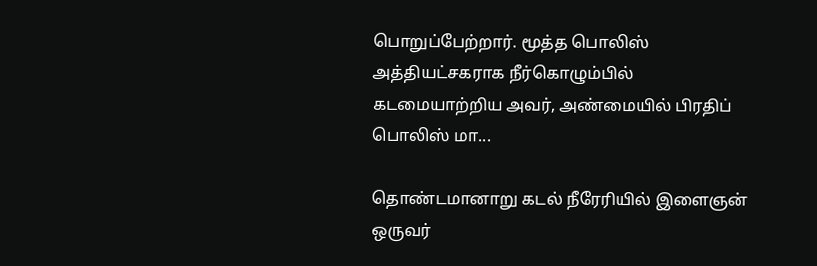பொறுப்பேற்றார். மூத்த பொலிஸ் அத்தியட்சகராக நீர்கொழும்பில் கடமையாற்றிய அவர், அண்மையில் பிரதிப் பொலிஸ் மா...

தொண்டமானாறு கடல் நீரேரியில் இளைஞன் ஒருவர்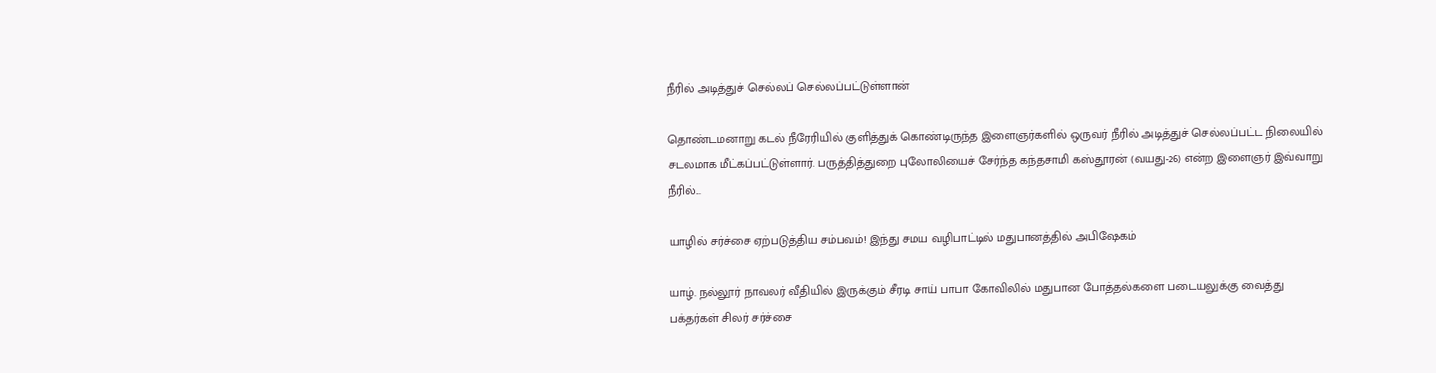நீரில் அடித்துச் செல்லப் செல்லப்பட்டுள்ளான்

தொண்டமனாறு கடல் நீரேரியில் குளித்துக் கொண்டிருந்த இளைஞர்களில் ஒருவர் நீரில் அடித்துச் செல்லப்பட்ட நிலையில் சடலமாக மீட்கப்பட்டுள்ளார். பருத்தித்துறை புலோலியைச் சேர்ந்த கந்தசாமி கஸ்தூரன் (வயது-26) என்ற இளைஞர் இவ்வாறு நீரில்...

யாழில் சர்ச்சை ஏற்படுத்திய சம்பவம்! இந்து சமய வழிபாட்டில் மதுபானத்தில் அபிஷேகம்

யாழ். நல்லூர் நாவலர் வீதியில் இருக்கும் சீரடி சாய் பாபா கோவிலில் மதுபான போத்தல்களை படையலுக்கு வைத்து பக்தர்கள் சிலர் சர்ச்சை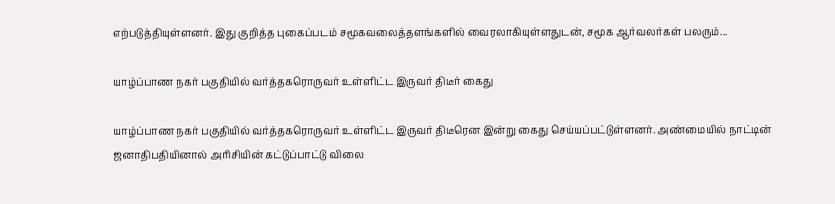எற்படுத்தியுள்ளனர். இது குறித்த புகைப்படம் சமூகவலைத்தளங்களில் வைரலாகியுள்ளதுடன், சமூக ஆர்வலர்கள் பலரும்...

யாழ்ப்பாண நகர் பகுதியில் வர்த்தகரொருவர் உள்ளிட்ட இருவர் திடீர் கைது

யாழ்ப்பாண நகர் பகுதியில் வர்த்தகரொருவர் உள்ளிட்ட இருவர் திடீரென இன்று கைது செய்யப்பட்டுள்ளனர். அண்மையில் நாட்டின் ஜனாதிபதியினால் அரிசியின் கட்டுப்பாட்டு விலை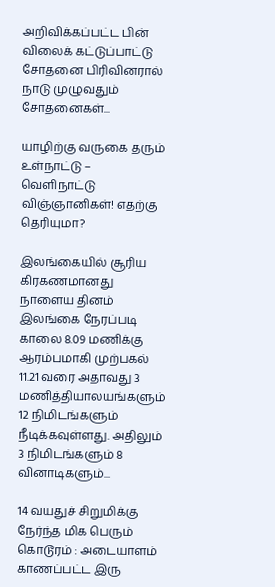அறிவிக்கப்பட்ட பின் விலைக் கட்டுப்பாட்டு சோதனை பிரிவினரால் நாடு முழுவதும் சோதனைகள்...

யாழிற்கு வருகை தரும் உள்நாட்டு – வெளிநாட்டு விஞ்ஞானிகள்! எதற்கு தெரியுமா?

இலங்கையில் சூரிய கிரகணமானது நாளைய தினம் இலங்கை நேரப்படி காலை 8.09 மணிக்கு ஆரம்பமாகி முற்பகல் 11.21 வரை அதாவது 3 மணித்தியாலயங்களும் 12 நிமிடங்களும் நீடிக்கவுள்ளது. அதிலும் 3 நிமிடங்களும் 8 வினாடிகளும்...

14 வயதுச் சிறுமிக்கு நேர்ந்த மிக பெரும் கொடூரம் : அடையாளம் காணப்பட்ட இரு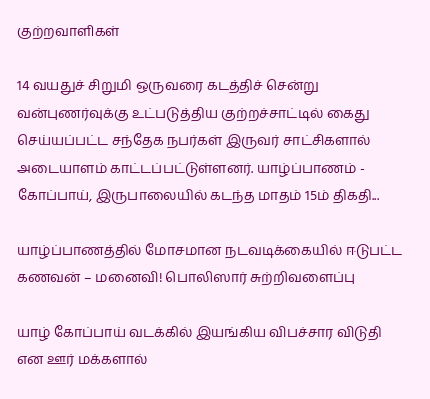குற்றவாளிகள்

14 வயதுச் சிறுமி ஒருவரை கடத்திச் சென்று வன்புணர்வுக்கு உட்படுத்திய குற்றச்சாட்டில் கைது செய்யப்பட்ட சந்தேக நபர்கள் இருவர் சாட்சிகளால் அடையாளம் காட்டப்பட்டுள்ளனர். யாழ்ப்பாணம் - கோப்பாய், இருபாலையில் கடந்த மாதம் 15ம் திகதி...

யாழ்ப்பாணத்தில் மோசமான நடவடிக்கையில் ஈடுபட்ட கணவன் – மனைவி! பொலிஸார் சுற்றிவளைப்பு

யாழ் கோப்பாய் வடக்கில் இயங்கிய விபச்சார விடுதி என ஊர் மக்களால்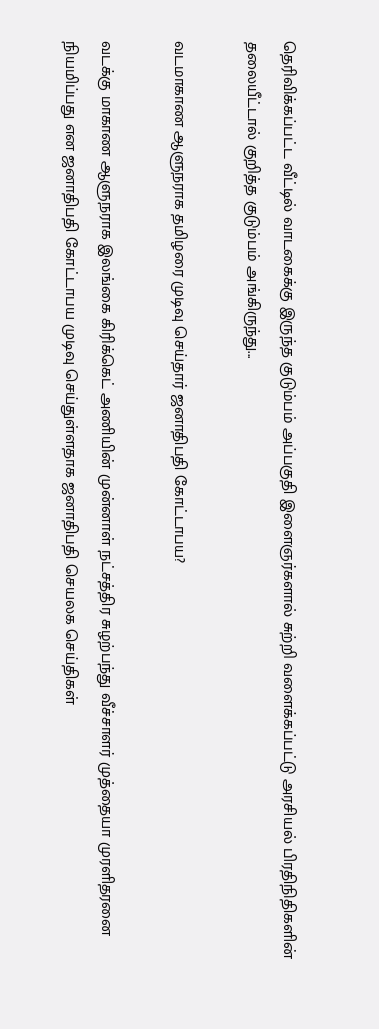தெரிவிக்கப்பட்ட வீட்டில் வாடகைக்கு இருந்த குடும்பம் அப்பகுதி இளைஞர்களால் சுற்றி வளைக்கப்பட்டு அரசியல் பிரதிநிதிகளின் தலையீட்டால் குறித்த குடும்பம் அங்கிருந்து...

வடமாகாண ஆளுநராக தமிழரை முடிவு செய்தார் ஜனாதிபதி கோட்டாபய?

வடக்கு மாகாண ஆளுநராக இலங்கை கிரிக்கெட் அணியின் முன்னாள் நட்சத்திர சுழற்பந்து வீச்சாளர் முத்தையா முரளிதரனை நியமிப்பது என ஜனாதிபதி கோட்டாபய முடிவு செய்துள்ளதாக ஜனாதிபதி செயலக செய்திகள்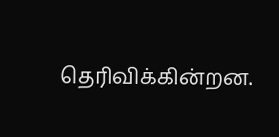தெரிவிக்கின்றன.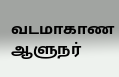வடமாகாண ஆளுநர்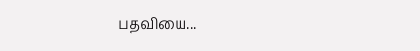பதவியை...